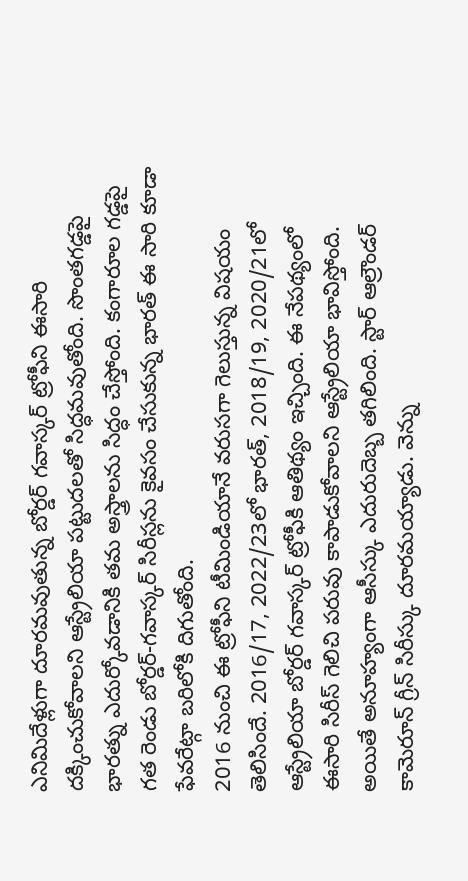ఎనిమిదేళ్లుగా దూరమవుతున్న బోర్డర్ గవాస్కర్ ట్రోఫీని ఈసారి దక్కించుకోవాలని ఆస్ట్రేలియా పట్టుదలతో సిద్ధమవుతోంది. సొంతగడ్డపై భారత్ను ఎదుర్కోవడానికి తమ అస్త్రాలను సిద్ధం చేస్తోంది. కంగారూల గడ్డపై గత రెండు బోర్డర్-గవాస్కర్ సిరీస్లను కైవసం చేసుకున్న భారత్ ఈ సారి కూడా ఫేవరేట్గా బరిలోకి దిగుతోంది.
2016 నుంచి ఈ ట్రోఫీని టీమిండియానే వరుసగా గెలుస్తున్న విషయం తెలిసిందే. 2016/17, 2022/23లో భారత్, 2018/19, 2020/21లో ఆస్ట్రేలియా బోర్డర్ గవాస్కర్ ట్రోఫీకి ఆతిథ్యం ఇచ్చింది. ఈ నేపథ్యంలో ఈసారి సిరీస్ గెలిచి పరువు కాపాడుకోవాలని ఆస్ట్రేలియా భావిస్తోంది. అయితే అనూహ్యంగా ఆసీస్కు ఎదురుదెబ్బ తగిలింది. స్టార్ ఆల్రౌండర్ కామెరూన్ గ్రీన్ సిరీస్కు దూరమయ్యాడు. వెన్ను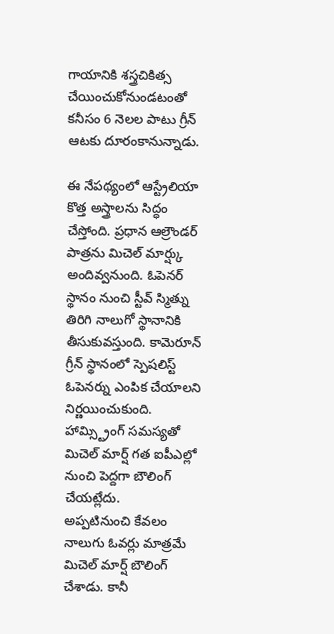గాయానికి శస్త్రచికిత్స చేయించుకోనుండటంతో కనీసం 6 నెలల పాటు గ్రీన్ ఆటకు దూరంకానున్నాడు.

ఈ నేపథ్యంలో ఆస్ట్రేలియా కొత్త అస్త్రాలను సిద్ధం చేస్తోంది. ప్రధాన ఆల్రౌండర్ పాత్రను మిచెల్ మార్ష్కు అందివ్వనుంది. ఓపెనర్ స్థానం నుంచి స్టీవ్ స్మిత్ను తిరిగి నాలుగో స్థానానికి తీసుకువస్తుంది. కామెరూన్ గ్రీన్ స్థానంలో స్పెషలిస్ట్ ఓపెనర్ను ఎంపిక చేయాలని నిర్ణయించుకుంది. హామ్స్ట్రింగ్ సమస్యతో మిచెల్ మార్ష్ గత ఐపీఎల్లో నుంచి పెద్దగా బౌలింగ్ చేయట్లేదు.
అప్పటినుంచి కేవలం నాలుగు ఓవర్లు మాత్రమే మిచెల్ మార్ష్ బౌలింగ్ చేశాడు. కానీ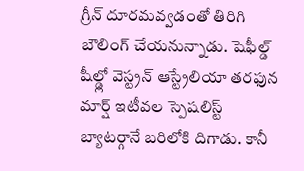గ్రీన్ దూరమవ్వడంతో తిరిగి బౌలింగ్ చేయనున్నాడు. షెఫీల్డ్ షీల్డ్లో వెస్ట్రన్ ఆస్ట్రేలియా తరఫున మార్ష్ ఇటీవల స్పెషలిస్ట్ బ్యాటర్గానే బరిలోకి దిగాడు. కానీ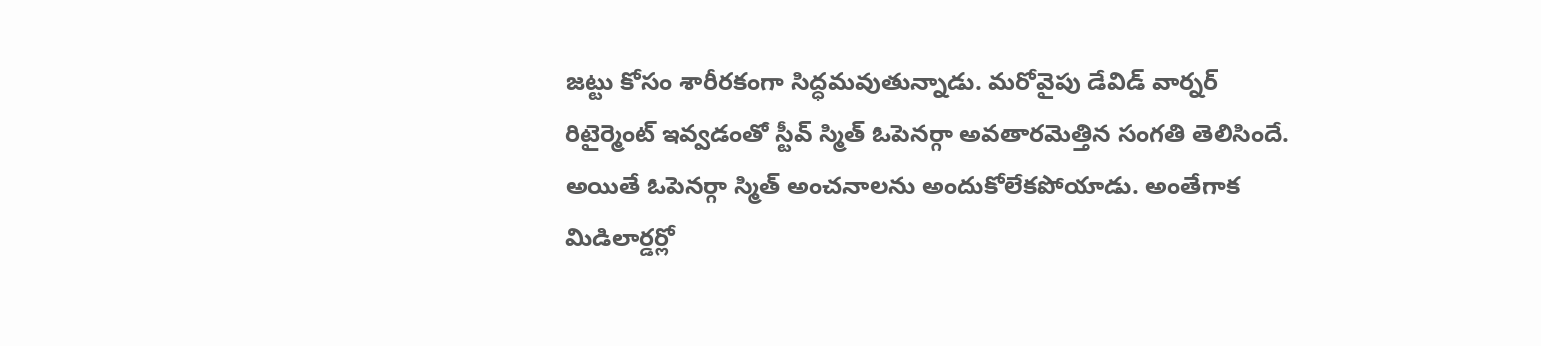జట్టు కోసం శారీరకంగా సిద్ధమవుతున్నాడు. మరోవైపు డేవిడ్ వార్నర్ రిటైర్మెంట్ ఇవ్వడంతో స్టీవ్ స్మిత్ ఓపెనర్గా అవతారమెత్తిన సంగతి తెలిసిందే.
అయితే ఓపెనర్గా స్మిత్ అంచనాలను అందుకోలేకపోయాడు. అంతేగాక మిడిలార్డర్లో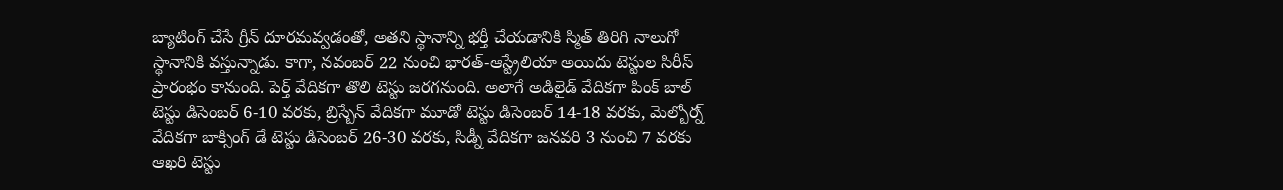బ్యాటింగ్ చేసే గ్రీన్ దూరమవ్వడంతో, అతని స్థానాన్ని భర్తీ చేయడానికి స్మిత్ తిరిగి నాలుగో స్థానానికి వస్తున్నాడు. కాగా, నవంబర్ 22 నుంచి భారత్-ఆస్ట్రేలియా అయిదు టెస్టుల సిరీస్ ప్రారంభం కానుంది. పెర్త్ వేదికగా తొలి టెస్టు జరగనుంది. అలాగే అడిలైడ్ వేదికగా పింక్ బాల్ టెస్టు డిసెంబర్ 6-10 వరకు, బ్రిస్బేన్ వేదికగా మూడో టెస్టు డిసెంబర్ 14-18 వరకు, మెల్బోర్న్ వేదికగా బాక్సింగ్ డే టెస్టు డిసెంబర్ 26-30 వరకు, సిడ్నీ వేదికగా జనవరి 3 నుంచి 7 వరకు ఆఖరి టెస్టు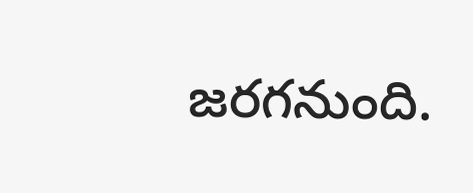జరగనుంది.